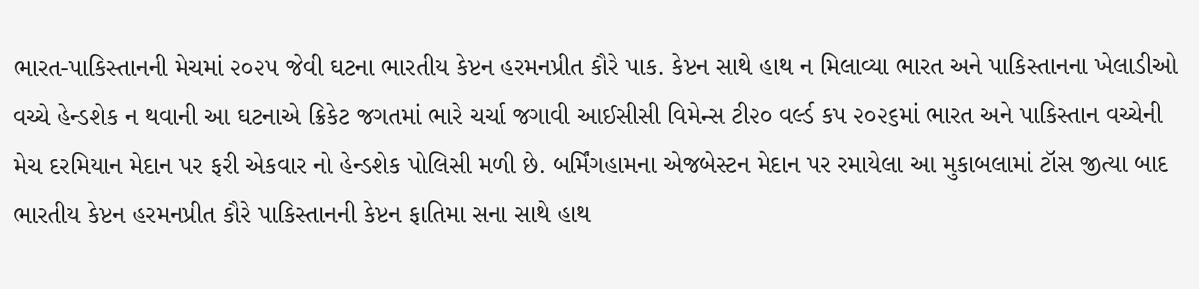ભારત-પાકિસ્તાનની મેચમાં ૨૦૨૫ જેવી ઘટના ભારતીય કેપ્ટન હરમનપ્રીત કૌરે પાક. કેપ્ટન સાથે હાથ ન મિલાવ્યા ભારત અને પાકિસ્તાનના ખેલાડીઓ વચ્ચે હેન્ડશેક ન થવાની આ ઘટનાએ ક્રિકેટ જગતમાં ભારે ચર્ચા જગાવી આઈસીસી વિમેન્સ ટી૨૦ વર્લ્ડ કપ ૨૦૨૬માં ભારત અને પાકિસ્તાન વચ્ચેની મેચ દરમિયાન મેદાન પર ફરી એકવાર નો હેન્ડશેક પોલિસી મળી છે. બર્મિંગહામના એજબેસ્ટન મેદાન પર રમાયેલા આ મુકાબલામાં ટૉસ જીત્યા બાદ ભારતીય કેપ્ટન હરમનપ્રીત કૌરે પાકિસ્તાનની કેપ્ટન ફાતિમા સના સાથે હાથ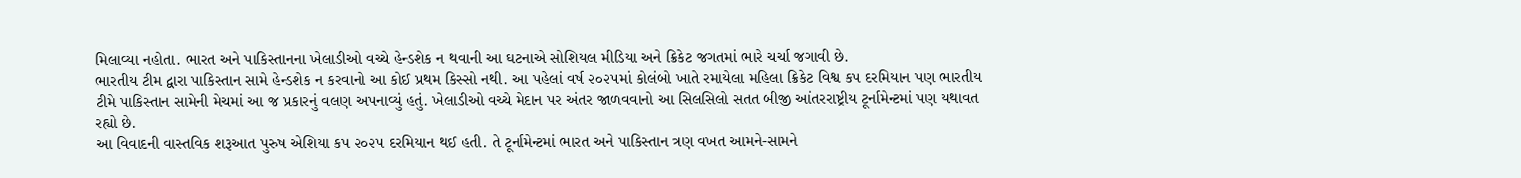મિલાવ્યા નહોતા. ભારત અને પાકિસ્તાનના ખેલાડીઓ વચ્ચે હેન્ડશેક ન થવાની આ ઘટનાએ સોશિયલ મીડિયા અને ક્રિકેટ જગતમાં ભારે ચર્ચા જગાવી છે.
ભારતીય ટીમ દ્વારા પાકિસ્તાન સામે હેન્ડશેક ન કરવાનો આ કોઈ પ્રથમ કિસ્સો નથી. આ પહેલાં વર્ષ ૨૦૨૫માં કોલંબો ખાતે રમાયેલા મહિલા ક્રિકેટ વિશ્વ કપ દરમિયાન પણ ભારતીય ટીમે પાકિસ્તાન સામેની મેચમાં આ જ પ્રકારનું વલણ અપનાવ્યું હતું. ખેલાડીઓ વચ્ચે મેદાન પર અંતર જાળવવાનો આ સિલસિલો સતત બીજી આંતરરાષ્ટ્રીય ટૂર્નામેન્ટમાં પણ યથાવત રહ્યો છે.
આ વિવાદની વાસ્તવિક શરૂઆત પુરુષ એશિયા કપ ૨૦૨૫ દરમિયાન થઈ હતી. તે ટૂર્નામેન્ટમાં ભારત અને પાકિસ્તાન ત્રણ વખત આમને-સામને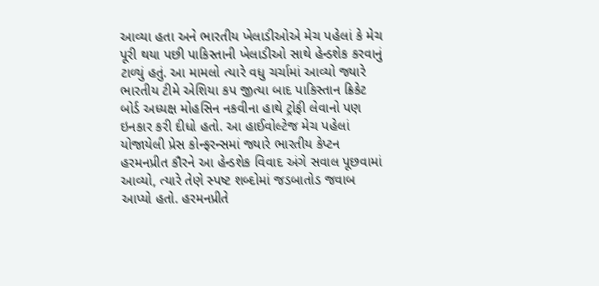આવ્યા હતા અને ભારતીય ખેલાડીઓએ મેચ પહેલાં કે મેચ પૂરી થયા પછી પાકિસ્તાની ખેલાડીઓ સાથે હેન્ડશેક કરવાનું ટાળ્યું હતું. આ મામલો ત્યારે વધુ ચર્ચામાં આવ્યો જ્યારે ભારતીય ટીમે એશિયા કપ જીત્યા બાદ પાકિસ્તાન ક્રિકેટ બોર્ડ અધ્યક્ષ મોહસિન નકવીના હાથે ટ્રોફી લેવાનો પણ ઇનકાર કરી દીધો હતો. આ હાઈવોલ્ટેજ મેચ પહેલાં યોજાયેલી પ્રેસ કોન્ફરન્સમાં જ્યારે ભારતીય કેપ્ટન હરમનપ્રીત કૌરને આ હેન્ડશેક વિવાદ અંગે સવાલ પૂછવામાં આવ્યો, ત્યારે તેણે સ્પષ્ટ શબ્દોમાં જડબાતોડ જવાબ આપ્યો હતો. હરમનપ્રીતે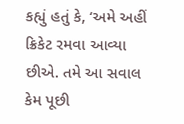કહ્યું હતું કે, ‘અમે અહીં ક્રિકેટ રમવા આવ્યા છીએ. તમે આ સવાલ કેમ પૂછી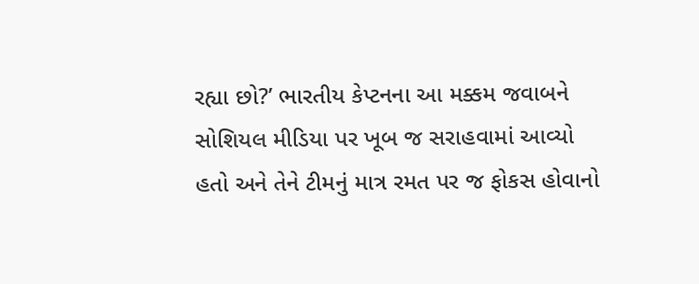રહ્યા છો?’ ભારતીય કેપ્ટનના આ મક્કમ જવાબને સોશિયલ મીડિયા પર ખૂબ જ સરાહવામાં આવ્યો હતો અને તેને ટીમનું માત્ર રમત પર જ ફોકસ હોવાનો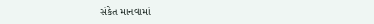સંકેત માનવામાં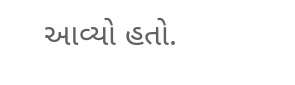આવ્યો હતો.